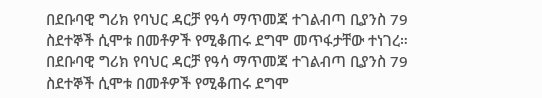በደቡባዊ ግሪክ የባህር ዳርቻ የዓሳ ማጥመጃ ተገልብጣ ቢያንስ 79 ስደተኞች ሲሞቱ በመቶዎች የሚቆጠሩ ደግሞ መጥፋታቸው ተነገረ።
በደቡባዊ ግሪክ የባህር ዳርቻ የዓሳ ማጥመጃ ተገልብጣ ቢያንስ 79 ስደተኞች ሲሞቱ በመቶዎች የሚቆጠሩ ደግሞ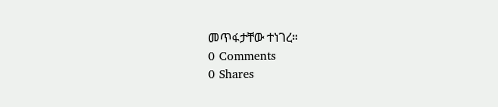መጥፋታቸው ተነገረ።
0 Comments
0 Shares